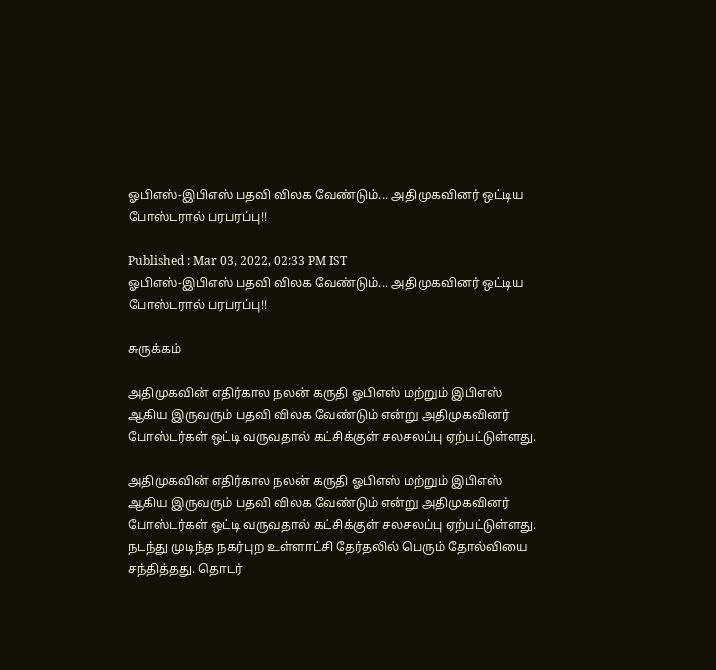ஓபிஎஸ்-இபிஎஸ் பதவி விலக வேண்டும்... அதிமுகவினர் ஒட்டிய போஸ்டரால் பரபரப்பு!!

Published : Mar 03, 2022, 02:33 PM IST
ஓபிஎஸ்-இபிஎஸ் பதவி விலக வேண்டும்... அதிமுகவினர் ஒட்டிய போஸ்டரால் பரபரப்பு!!

சுருக்கம்

அதிமுகவின் எதிர்கால நலன் கருதி ஓபிஎஸ் மற்றும் இபிஎஸ் ஆகிய இருவரும் பதவி விலக வேண்டும் என்று அதிமுகவினர் போஸ்டர்கள் ஒட்டி வருவதால் கட்சிக்குள் சலசலப்பு ஏற்பட்டுள்ளது.

அதிமுகவின் எதிர்கால நலன் கருதி ஓபிஎஸ் மற்றும் இபிஎஸ் ஆகிய இருவரும் பதவி விலக வேண்டும் என்று அதிமுகவினர் போஸ்டர்கள் ஒட்டி வருவதால் கட்சிக்குள் சலசலப்பு ஏற்பட்டுள்ளது. நடந்து முடிந்த நகர்புற உள்ளாட்சி தேர்தலில் பெரும் தோல்வியை சந்தித்தது. தொடர்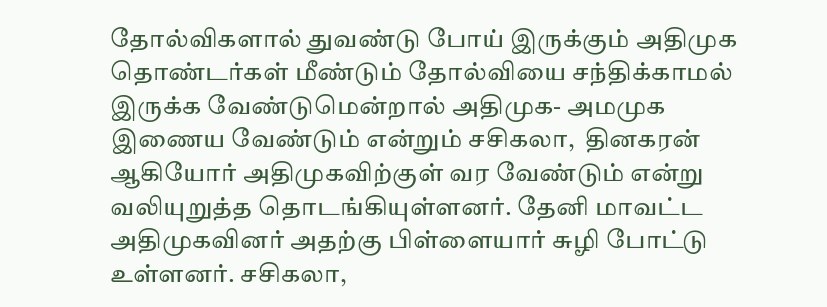தோல்விகளால் துவண்டு போய் இருக்கும் அதிமுக தொண்டர்கள் மீண்டும் தோல்வியை சந்திக்காமல் இருக்க வேண்டுமென்றால் அதிமுக- அமமுக இணைய வேண்டும் என்றும் சசிகலா,  தினகரன் ஆகியோர் அதிமுகவிற்குள் வர வேண்டும் என்று வலியுறுத்த தொடங்கியுள்ளனர். தேனி மாவட்ட அதிமுகவினர் அதற்கு பிள்ளையார் சுழி போட்டு உள்ளனர். சசிகலா,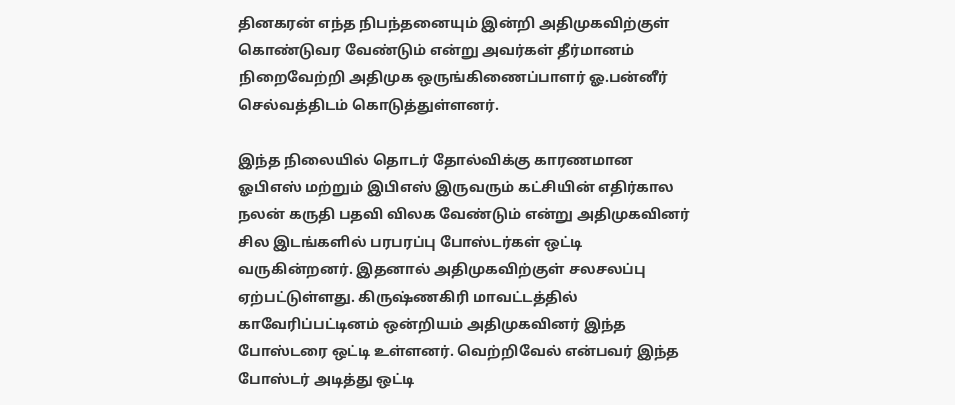தினகரன் எந்த நிபந்தனையும் இன்றி அதிமுகவிற்குள் கொண்டுவர வேண்டும் என்று அவர்கள் தீர்மானம் நிறைவேற்றி அதிமுக ஒருங்கிணைப்பாளர் ஓ.பன்னீர் செல்வத்திடம் கொடுத்துள்ளனர்.

இந்த நிலையில் தொடர் தோல்விக்கு காரணமான ஓபிஎஸ் மற்றும் இபிஎஸ் இருவரும் கட்சியின் எதிர்கால நலன் கருதி பதவி விலக வேண்டும் என்று அதிமுகவினர் சில இடங்களில் பரபரப்பு போஸ்டர்கள் ஒட்டி வருகின்றனர். இதனால் அதிமுகவிற்குள் சலசலப்பு ஏற்பட்டுள்ளது. கிருஷ்ணகிரி மாவட்டத்தில் காவேரிப்பட்டினம் ஒன்றியம் அதிமுகவினர் இந்த போஸ்டரை ஒட்டி உள்ளனர். வெற்றிவேல் என்பவர் இந்த போஸ்டர் அடித்து ஒட்டி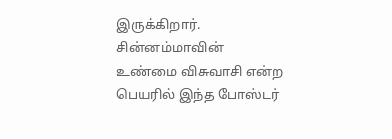இருக்கிறார். சின்னம்மாவின் உண்மை விசுவாசி என்ற பெயரில் இந்த போஸ்டர்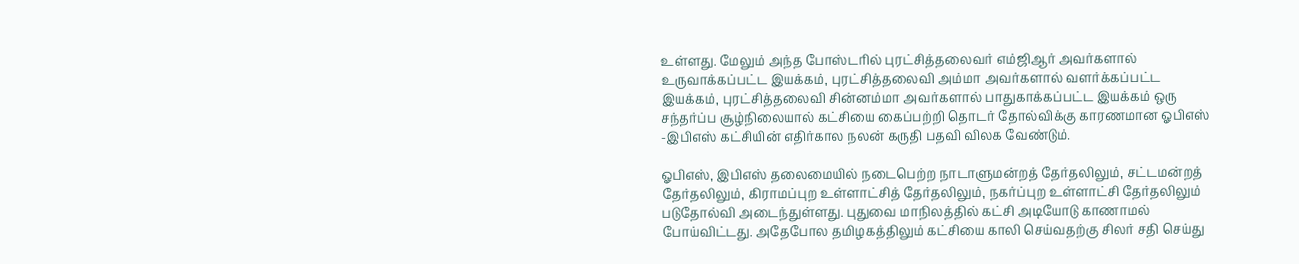உள்ளது. மேலும் அந்த போஸ்டரில் புரட்சித்தலைவர் எம்ஜிஆர் அவர்களால் உருவாக்கப்பட்ட இயக்கம், புரட்சித்தலைவி அம்மா அவர்களால் வளர்க்கப்பட்ட இயக்கம், புரட்சித்தலைவி சின்னம்மா அவர்களால் பாதுகாக்கப்பட்ட இயக்கம் ஒரு சந்தர்ப்ப சூழ்நிலையால் கட்சியை கைப்பற்றி தொடர் தோல்விக்கு காரணமான ஓபிஎஸ் -இபிஎஸ் கட்சியின் எதிர்கால நலன் கருதி பதவி விலக வேண்டும்.

ஓபிஎஸ், இபிஎஸ் தலைமையில் நடைபெற்ற நாடாளுமன்றத் தேர்தலிலும், சட்டமன்றத் தேர்தலிலும், கிராமப்புற உள்ளாட்சித் தேர்தலிலும், நகர்ப்புற உள்ளாட்சி தேர்தலிலும் படுதோல்வி அடைந்துள்ளது. புதுவை மாநிலத்தில் கட்சி அடியோடு காணாமல் போய்விட்டது. அதேபோல தமிழகத்திலும் கட்சியை காலி செய்வதற்கு சிலர் சதி செய்து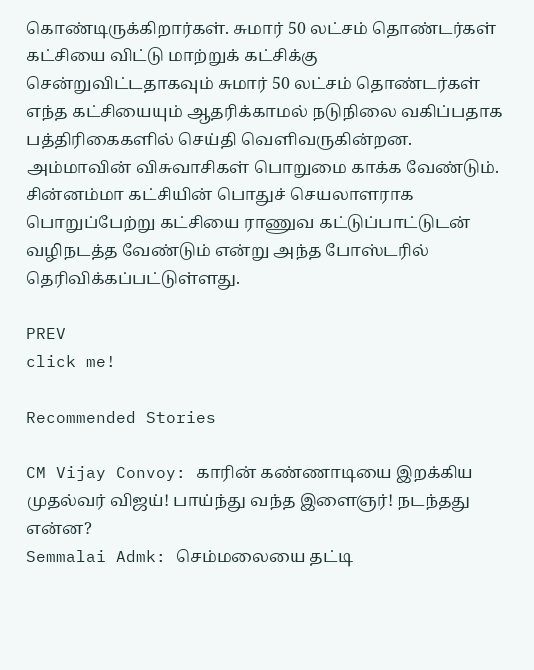கொண்டிருக்கிறார்கள். சுமார் 50 லட்சம் தொண்டர்கள் கட்சியை விட்டு மாற்றுக் கட்சிக்கு சென்றுவிட்டதாகவும் சுமார் 50 லட்சம் தொண்டர்கள் எந்த கட்சியையும் ஆதரிக்காமல் நடுநிலை வகிப்பதாக பத்திரிகைகளில் செய்தி வெளிவருகின்றன. அம்மாவின் விசுவாசிகள் பொறுமை காக்க வேண்டும். சின்னம்மா கட்சியின் பொதுச் செயலாளராக பொறுப்பேற்று கட்சியை ராணுவ கட்டுப்பாட்டுடன் வழிநடத்த வேண்டும் என்று அந்த போஸ்டரில் தெரிவிக்கப்பட்டுள்ளது.

PREV
click me!

Recommended Stories

CM Vijay Convoy: காரின் கண்ணாடியை இறக்கிய முதல்வர் விஜய்! பாய்ந்து வந்த இளைஞர்! நடந்தது என்ன?
Semmalai Admk: செம்மலையை தட்டி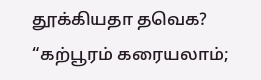தூக்கியதா தவெக? “கற்பூரம் கரையலாம்;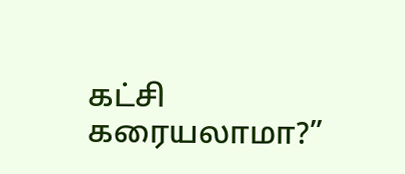கட்சி கரையலாமா?”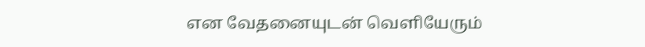என வேதனையுடன் வெளியேரும்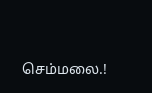செம்மலை.!